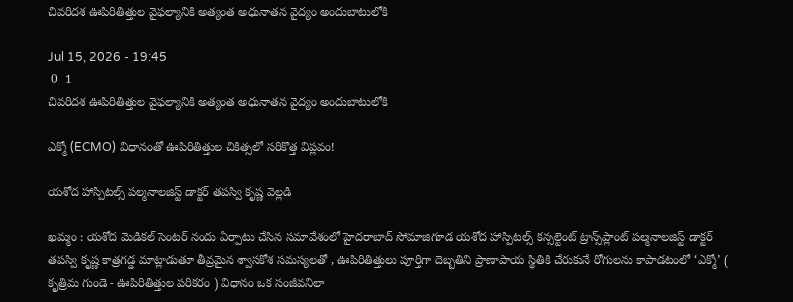చివరిదశ ఊపిరితిత్తుల వైఫల్యానికి అత్యంత అధునాతన వైద్యం అందుబాటులోకి

Jul 15, 2026 - 19:45
 0  1
చివరిదశ ఊపిరితిత్తుల వైఫల్యానికి అత్యంత అధునాతన వైద్యం అందుబాటులోకి

ఎక్మో (ECMO) విధానంతో ఊపిరితిత్తుల చికిత్సలో సరికొత్త విప్లవం!

యశోద హాస్పిటల్స్ పల్మనాలజిస్ట్ డాక్టర్ తపస్వి కృష్ణ వెల్లడి

ఖమ్మం : యశోద మెడికల్ సెంటర్ నందు ఏర్పాటు చేసిన సమావేశంలో హైదరాబాద్ సోమాజిగూడ యశోద హాస్పిటల్స్ కన్సల్టెంట్ ట్రాన్స్‌ప్లాంట్ పల్మనాలజిస్ట్ డాక్టర్ తపస్వి కృష్ణ కాత్రగడ్డ మాట్లాడుతూ తీవ్రమైన శ్వాసకోశ సమస్యలతో , ఊపిరితిత్తులు పూర్తిగా దెబ్బతిని ప్రాణాపాయ స్థితికి చేరుకునే రోగులను కాపాడటంలో ‘ఎక్మో’ ( కృత్రిమ గుండె - ఊపిరితిత్తుల పరికరం ) విధానం ఒక సంజీవనిలా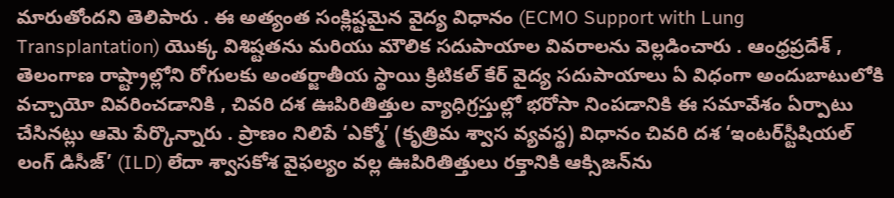మారుతోందని తెలిపారు . ఈ అత్యంత సంక్లిష్టమైన వైద్య విధానం (ECMO Support with Lung Transplantation) యొక్క విశిష్టతను మరియు మౌలిక సదుపాయాల వివరాలను వెల్లడించారు . ఆంధ్రప్రదేశ్ , తెలంగాణ రాష్ట్రాల్లోని రోగులకు అంతర్జాతీయ స్థాయి క్రిటికల్ కేర్ వైద్య సదుపాయాలు ఏ విధంగా అందుబాటులోకి వచ్చాయో వివరించడానికి , చివరి దశ ఊపిరితిత్తుల వ్యాధిగ్రస్తుల్లో భరోసా నింపడానికి ఈ సమావేశం ఏర్పాటు చేసినట్లు ఆమె పేర్కొన్నారు . ప్రాణం నిలిపే ‘ఎక్మో’ (కృత్రిమ శ్వాస వ్యవస్థ) విధానం చివరి దశ ‘ఇంటర్‌స్టీషియల్ లంగ్ డిసీజ్’ (ILD) లేదా శ్వాసకోశ వైఫల్యం వల్ల ఊపిరితిత్తులు రక్తానికి ఆక్సిజన్‌ను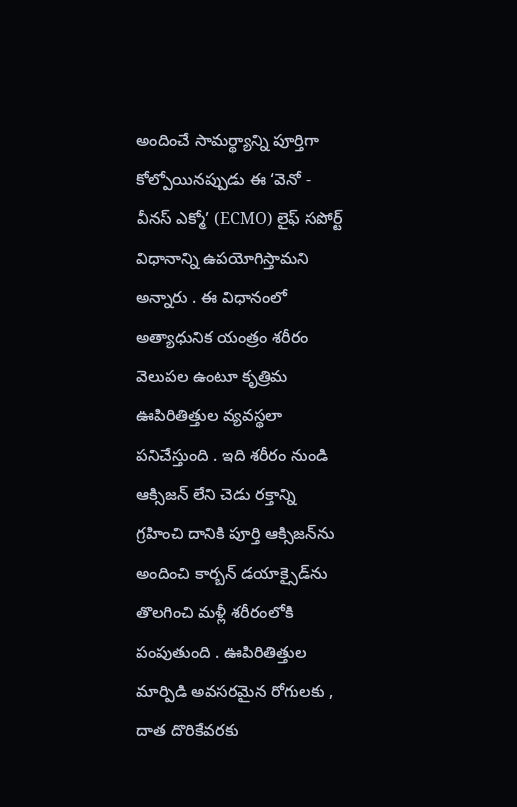అందించే సామర్థ్యాన్ని పూర్తిగా కోల్పోయినప్పుడు ఈ ‘వెనో - వీనస్ ఎక్మో’ (ECMO) లైఫ్ సపోర్ట్ విధానాన్ని ఉపయోగిస్తామని అన్నారు . ఈ విధానంలో అత్యాధునిక యంత్రం శరీరం వెలుపల ఉంటూ కృత్రిమ ఊపిరితిత్తుల వ్యవస్థలా పనిచేస్తుంది . ఇది శరీరం నుండి ఆక్సిజన్ లేని చెడు రక్తాన్ని గ్రహించి దానికి పూర్తి ఆక్సిజన్‌ను అందించి కార్బన్ డయాక్సైడ్‌ను తొలగించి మళ్లీ శరీరంలోకి పంపుతుంది . ఊపిరితిత్తుల మార్పిడి అవసరమైన రోగులకు , దాత దొరికేవరకు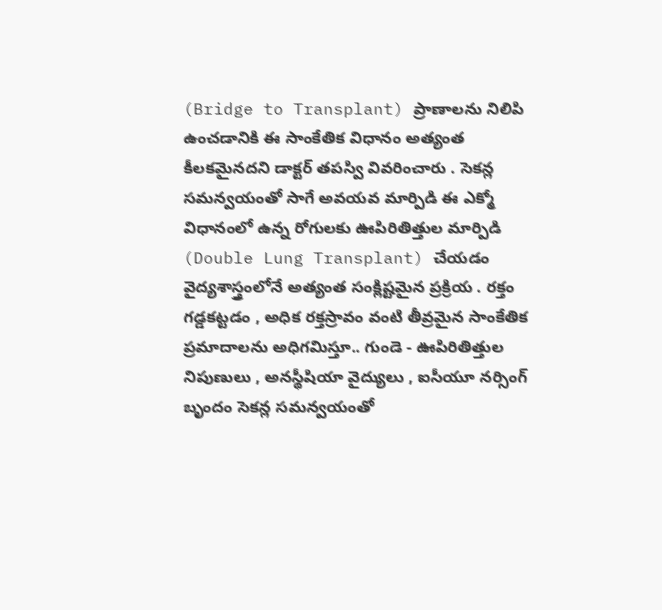(Bridge to Transplant) ప్రాణాలను నిలిపి ఉంచడానికి ఈ సాంకేతిక విధానం అత్యంత కీలకమైనదని డాక్టర్ తపస్వి వివరించారు . సెకన్ల సమన్వయంతో సాగే అవయవ మార్పిడి ఈ ఎక్మో విధానంలో ఉన్న రోగులకు ఊపిరితిత్తుల మార్పిడి (Double Lung Transplant) చేయడం వైద్యశాస్త్రంలోనే అత్యంత సంక్లిష్టమైన ప్రక్రియ . రక్తం గడ్డకట్టడం , అధిక రక్తస్రావం వంటి తీవ్రమైన సాంకేతిక ప్రమాదాలను అధిగమిస్తూ.. గుండె - ఊపిరితిత్తుల నిపుణులు , అనస్థీషియా వైద్యులు , ఐసీయూ నర్సింగ్ బృందం సెకన్ల సమన్వయంతో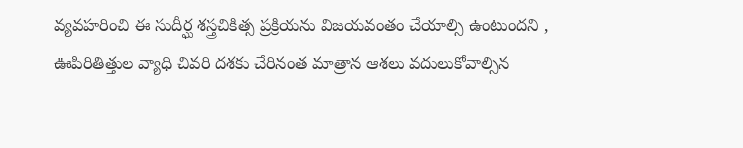వ్యవహరించి ఈ సుదీర్ఘ శస్త్రచికిత్స ప్రక్రియను విజయవంతం చేయాల్సి ఉంటుందని , ఊపిరితిత్తుల వ్యాధి చివరి దశకు చేరినంత మాత్రాన ఆశలు వదులుకోవాల్సిన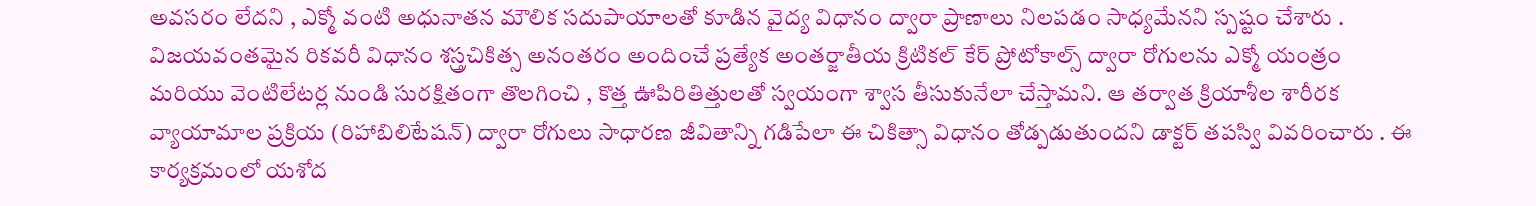అవసరం లేదని , ఎక్మో వంటి అధునాతన మౌలిక సదుపాయాలతో కూడిన వైద్య విధానం ద్వారా ప్రాణాలు నిలపడం సాధ్యమేనని స్పష్టం చేశారు . విజయవంతమైన రికవరీ విధానం శస్త్రచికిత్స అనంతరం అందించే ప్రత్యేక అంతర్జాతీయ క్రిటికల్ కేర్ ప్రోటోకాల్స్ ద్వారా రోగులను ఎక్మో యంత్రం మరియు వెంటిలేటర్ల నుండి సురక్షితంగా తొలగించి , కొత్త ఊపిరితిత్తులతో స్వయంగా శ్వాస తీసుకునేలా చేస్తామని. ఆ తర్వాత క్రియాశీల శారీరక వ్యాయామాల ప్రక్రియ (రిహాబిలిటేషన్) ద్వారా రోగులు సాధారణ జీవితాన్ని గడిపేలా ఈ చికిత్సా విధానం తోడ్పడుతుందని డాక్టర్ తపస్వి వివరించారు . ఈ కార్యక్రమంలో యశోద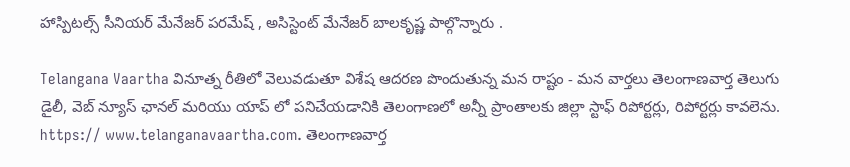హాస్పిటల్స్ సీనియర్ మేనేజర్ పరమేష్ , అసిస్టెంట్ మేనేజర్ బాలకృష్ణ పాల్గొన్నారు .

Telangana Vaartha వినూత్న రీతిలో వెలువడుతూ విశేష ఆదరణ పొందుతున్న మన రాష్టం - మన వార్తలు తెలంగాణవార్త తెలుగు డైలీ, వెబ్ న్యూస్ ఛానల్ మరియు యాప్ లో పనిచేయడానికి తెలంగాణలో అన్నీ ప్రాంతాలకు జిల్లా స్టాఫ్ రిపోర్టర్లు, రిపోర్టర్లు కావలెను. https:// www.telanganavaartha.com. తెలంగాణవార్త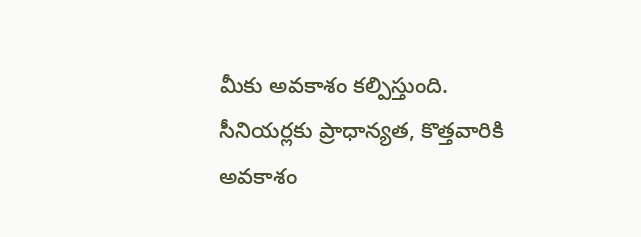మీకు అవకాశం కల్పిస్తుంది. సీనియర్లకు ప్రాధాన్యత, కొత్తవారికి అవకాశం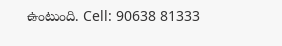ఉంటుంది. Cell: 90638 81333